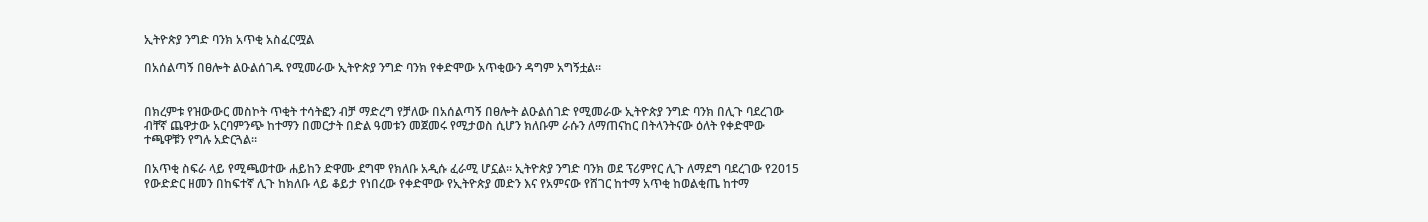ኢትዮጵያ ንግድ ባንክ አጥቂ አስፈርሟል

በአሰልጣኝ በፀሎት ልዑልሰገዱ የሚመራው ኢትዮጵያ ንግድ ባንክ የቀድሞው አጥቂውን ዳግም አግኝቷል።


በክረምቱ የዝውውር መስኮት ጥቂት ተሳትፎን ብቻ ማድረግ የቻለው በአሰልጣኝ በፀሎት ልዑልሰገድ የሚመራው ኢትዮጵያ ንግድ ባንክ በሊጉ ባደረገው ብቸኛ ጨዋታው አርባምንጭ ከተማን በመርታት በድል ዓመቱን መጀመሩ የሚታወስ ሲሆን ክለቡም ራሱን ለማጠናከር በትላንትናው ዕለት የቀድሞው ተጫዋቹን የግሉ አድርጓል።

በአጥቂ ስፍራ ላይ የሚጫወተው ሐይከን ድዋሙ ደግሞ የክለቡ አዲሱ ፈራሚ ሆኗል። ኢትዮጵያ ንግድ ባንክ ወደ ፕሪምየር ሊጉ ለማደግ ባደረገው የ2015 የውድድር ዘመን በከፍተኛ ሊጉ ከክለቡ ላይ ቆይታ የነበረው የቀድሞው የኢትዮጵያ መድን እና የአምናው የሸገር ከተማ አጥቂ ከወልቂጤ ከተማ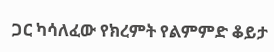ጋር ካሳለፈው የክረምት የልምምድ ቆይታ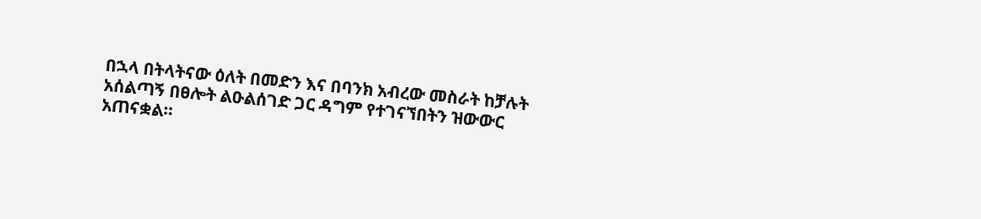በኋላ በትላትናው ዕለት በመድን እና በባንክ አብረው መስራት ከቻሉት አሰልጣኝ በፀሎት ልዑልሰገድ ጋር ዳግም የተገናኘበትን ዝውውር አጠናቋል።